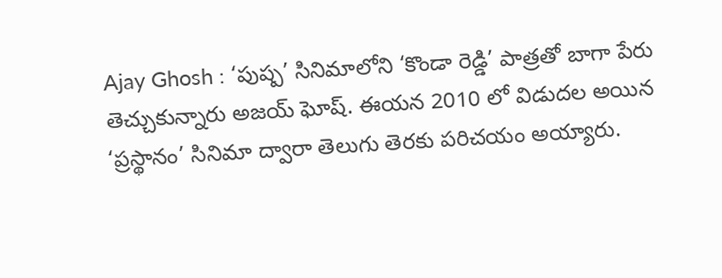Ajay Ghosh : ‘పుష్ప’ సినిమాలోని ‘కొండా రెడ్డి’ పాత్రతో బాగా పేరు తెచ్చుకున్నారు అజయ్ ఘోష్. ఈయన 2010 లో విడుదల అయిన ‘ప్రస్థానం’ సినిమా ద్వారా తెలుగు తెరకు పరిచయం అయ్యారు.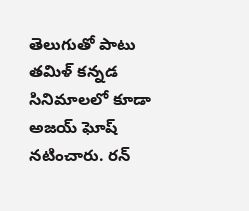తెలుగుతో పాటు తమిళ్ కన్నడ సినిమాలలో కూడా అజయ్ ఘోష్ నటించారు. రన్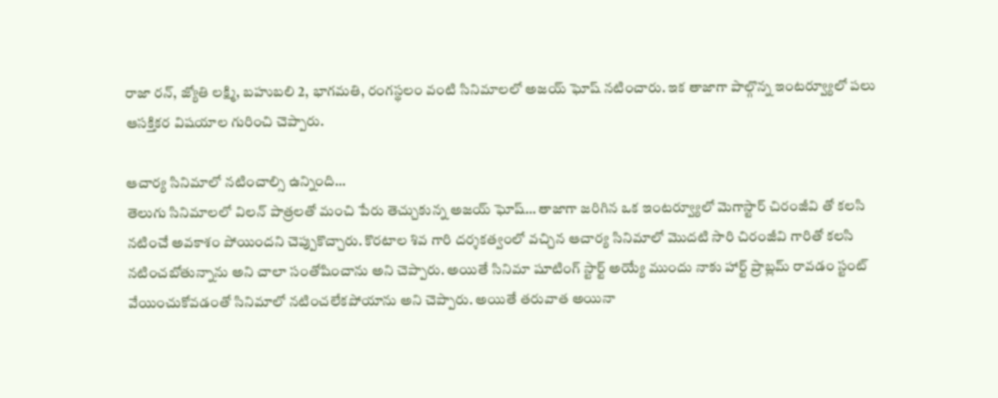రాజా రన్, జ్యోతి లక్ష్మి, బహుబలి 2, భాగమతి, రంగస్థలం వంటి సినిమాలలో అజయ్ ఘోష్ నటించారు. ఇక తాజాగా పాల్గొన్న ఇంటర్వ్యూలో పలు ఆసక్తికర విషయాల గురించి చెప్పారు.

ఆచార్య సినిమాలో నటించాల్సి ఉన్నింది…
తెలుగు సినిమాలలో విలన్ పాత్రలతో మంచి పేరు తెచ్చుకున్న అజయ్ ఘోష్… తాజాగా జరిగిన ఒక ఇంటర్వ్యూలో మెగాస్టార్ చిరంజీవి తో కలసి నటించే అవకాశం పోయిందని చెప్పుకొచ్చారు. కొరటాల శివ గారి దర్శకత్వంలో వచ్చిన ఆచార్య సినిమాలో మొదటి సారి చిరంజీవి గారితో కలసి నటించబోతున్నాను అని చాలా సంతోషించాను అని చెప్పారు. అయితే సినిమా షూటింగ్ స్టార్ట్ అయ్యే ముందు నాకు హార్ట్ ప్రాబ్లమ్ రావడం స్టంట్ వేయించుకోవడంతో సినిమాలో నటించలేకపోయాను అని చెప్పారు. అయితే తరువాత అయినా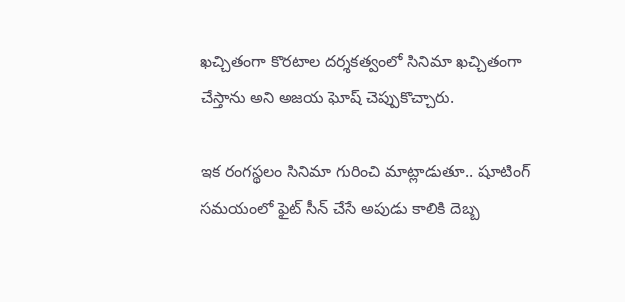ఖచ్చితంగా కొరటాల దర్శకత్వంలో సినిమా ఖచ్చితంగా చేస్తాను అని అజయ ఘోష్ చెప్పుకొచ్చారు.

ఇక రంగస్థలం సినిమా గురించి మాట్లాడుతూ.. షూటింగ్ సమయంలో ఫైట్ సీన్ చేసే అపుడు కాలికి దెబ్బ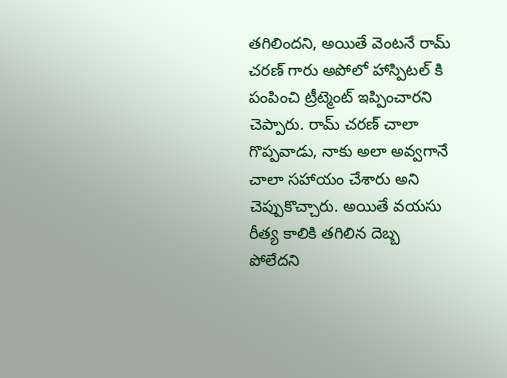తగిలిందని, అయితే వెంటనే రామ్ చరణ్ గారు అపోలో హాస్పిటల్ కి పంపించి ట్రీట్మెంట్ ఇప్పించారని చెప్పారు. రామ్ చరణ్ చాలా గొప్పవాడు, నాకు అలా అవ్వగానే చాలా సహాయం చేశారు అని చెప్పుకొచ్చారు. అయితే వయసు రీత్య కాలికి తగిలిన దెబ్బ పోలేదని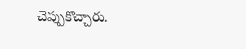చెప్పుకొచ్చారు.